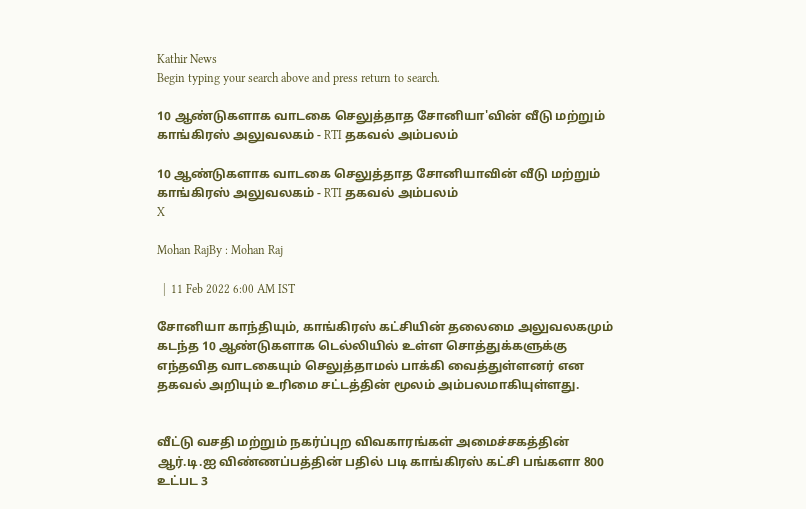Kathir News
Begin typing your search above and press return to search.

10 ஆண்டுகளாக வாடகை செலுத்தாத சோனியா'வின் வீடு மற்றும் காங்கிரஸ் அலுவலகம் - RTI தகவல் அம்பலம்

10 ஆண்டுகளாக வாடகை செலுத்தாத சோனியாவின் வீடு மற்றும் காங்கிரஸ் அலுவலகம் - RTI தகவல் அம்பலம்
X

Mohan RajBy : Mohan Raj

  |  11 Feb 2022 6:00 AM IST

சோனியா காந்தியும், காங்கிரஸ் கட்சியின் தலைமை அலுவலகமும் கடந்த 10 ஆண்டுகளாக டெல்லியில் உள்ள சொத்துக்களுக்கு எந்தவித வாடகையும் செலுத்தாமல் பாக்கி வைத்துள்ளனர் என தகவல் அறியும் உரிமை சட்டத்தின் மூலம் அம்பலமாகியுள்ளது.


வீட்டு வசதி மற்றும் நகர்ப்புற விவகாரங்கள் அமைச்சகத்தின் ஆர்.டி.ஐ விண்ணப்பத்தின் பதில் படி காங்கிரஸ் கட்சி பங்களா 800 உட்பட 3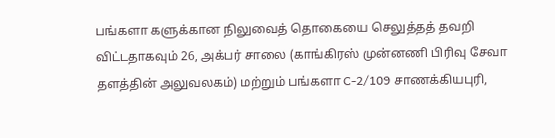பங்களா களுக்கான நிலுவைத் தொகையை செலுத்தத் தவறி விட்டதாகவும் 26, அக்பர் சாலை (காங்கிரஸ் முன்னணி பிரிவு சேவா தளத்தின் அலுவலகம்) மற்றும் பங்களா C-2/109 சாணக்கியபுரி,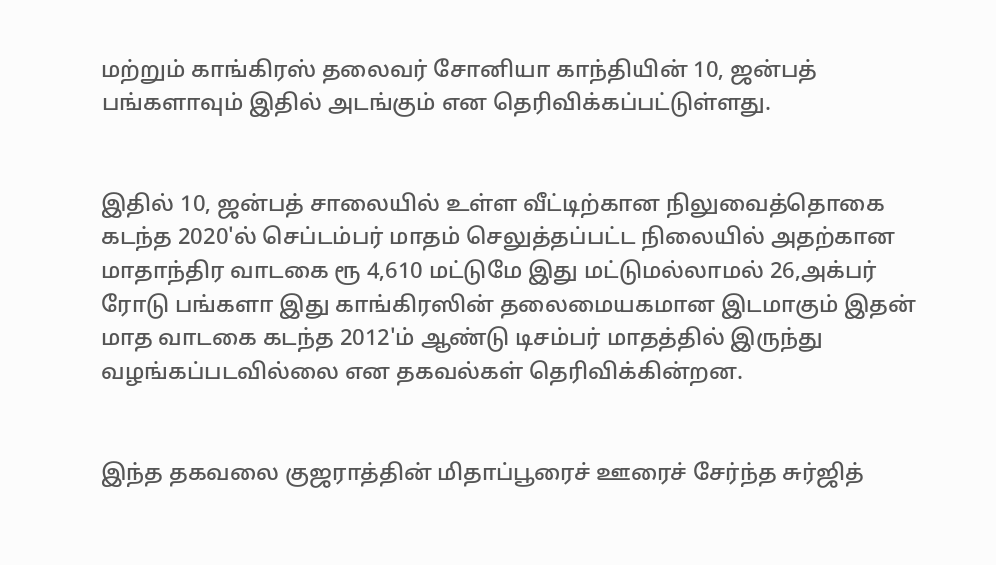மற்றும் காங்கிரஸ் தலைவர் சோனியா காந்தியின் 10, ஜன்பத் பங்களாவும் இதில் அடங்கும் என தெரிவிக்கப்பட்டுள்ளது.


இதில் 10, ஜன்பத் சாலையில் உள்ள வீட்டிற்கான நிலுவைத்தொகை கடந்த 2020'ல் செப்டம்பர் மாதம் செலுத்தப்பட்ட நிலையில் அதற்கான மாதாந்திர வாடகை ரூ 4,610 மட்டுமே இது மட்டுமல்லாமல் 26,அக்பர் ரோடு பங்களா இது காங்கிரஸின் தலைமையகமான இடமாகும் இதன் மாத வாடகை கடந்த 2012'ம் ஆண்டு டிசம்பர் மாதத்தில் இருந்து வழங்கப்படவில்லை என தகவல்கள் தெரிவிக்கின்றன.


இந்த தகவலை குஜராத்தின் மிதாப்பூரைச் ஊரைச் சேர்ந்த சுர்ஜித்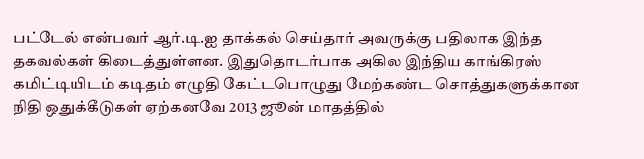பட்டேல் என்பவர் ஆர்.டி.ஐ தாக்கல் செய்தார் அவருக்கு பதிலாக இந்த தகவல்கள் கிடைத்துள்ளன. இதுதொடர்பாக அகில இந்திய காங்கிரஸ் கமிட்டியிடம் கடிதம் எழுதி கேட்டபொழுது மேற்கண்ட சொத்துகளுக்கான நிதி ஒதுக்கீடுகள் ஏற்கனவே 2013 ஜூன் மாதத்தில்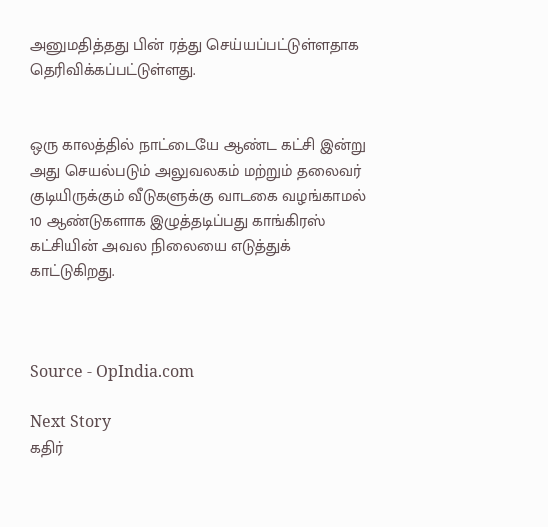அனுமதித்தது பின் ரத்து செய்யப்பட்டுள்ளதாக தெரிவிக்கப்பட்டுள்ளது.


ஒரு காலத்தில் நாட்டையே ஆண்ட கட்சி இன்று அது செயல்படும் அலுவலகம் மற்றும் தலைவர் குடியிருக்கும் வீடுகளுக்கு வாடகை வழங்காமல் 10 ஆண்டுகளாக இழுத்தடிப்பது காங்கிரஸ் கட்சியின் அவல நிலையை எடுத்துக் காட்டுகிறது.



Source - OpIndia.com

Next Story
கதிர்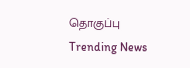தொகுப்பு
Trending News